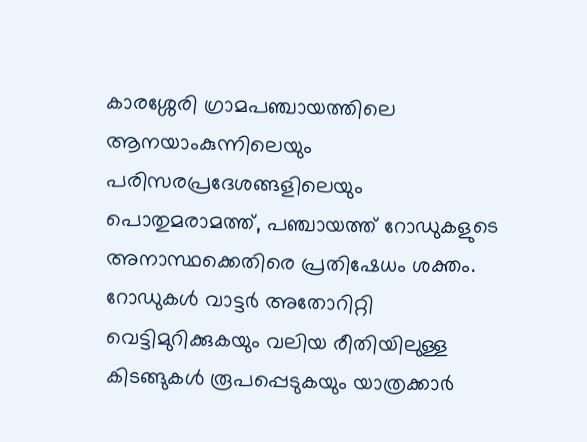കാരശ്ശേരി ഗ്രാമപഞ്ചായത്തിലെ ആനയാംകുന്നിലെയും പരിസരപ്രദേശങ്ങളിലെയും പൊതുമരാമത്ത്, പഞ്ചായത്ത് റോഡുകളുടെ അനാസ്ഥക്കെതിരെ പ്രതിഷേധം ശക്തം. റോഡുകൾ വാട്ടർ അതോറിറ്റി വെട്ടിമുറിക്കുകയും വലിയ രീതിയിലുള്ള കിടങ്ങുകൾ രൂപപ്പെടുകയും യാത്രക്കാർ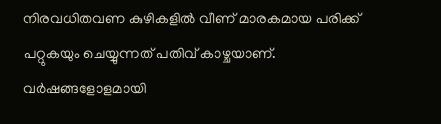നിരവധിതവണ കുഴികളിൽ വീണ് മാരകമായ പരിക്ക് പറ്റുകയും ചെയ്യുന്നത് പതിവ് കാഴ്ചയാണ്. വർഷങ്ങളോളമായി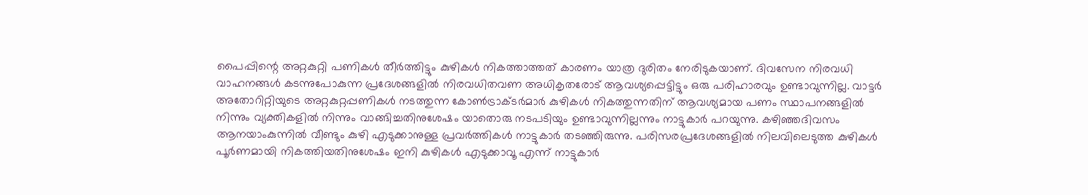പൈപ്പിന്റെ അറ്റകുറ്റി പണികൾ തീർത്തിട്ടും കുഴികൾ നികത്താത്തത് കാരണം യാത്ര ദുരിതം നേരിടുകയാണ്. ദിവസേന നിരവധി വാഹനങ്ങൾ കടന്നുപോകുന്ന പ്രദേശങ്ങളിൽ നിരവധിതവണ അധികൃതരോട് ആവശ്യപ്പെട്ടിട്ടും ഒരു പരിഹാരവും ഉണ്ടാവുന്നില്ല. വാട്ടർ അതോറിറ്റിയുടെ അറ്റകുറ്റപ്പണികൾ നടത്തുന്ന കോൺട്രാക്ടർമാർ കുഴികൾ നികത്തുന്നതിന് ആവശ്യമായ പണം സ്ഥാപനങ്ങളിൽ നിന്നും വ്യക്തികളിൽ നിന്നും വാങ്ങിച്ചതിനുശേഷം യാതൊരു നടപടിയും ഉണ്ടാവുന്നില്ലന്നും നാട്ടുകാർ പറയുന്നു. കഴിഞ്ഞദിവസം ആനയാംകുന്നിൽ വീണ്ടും കുഴി എടുക്കാനുള്ള പ്രവർത്തികൾ നാട്ടുകാർ തടഞ്ഞിരുന്നു. പരിസരപ്രദേശങ്ങളിൽ നിലവിലെടുത്ത കുഴികൾ പൂർണമായി നികത്തിയതിനുശേഷം ഇനി കുഴികൾ എടുക്കാവൂ എന്ന് നാട്ടുകാർ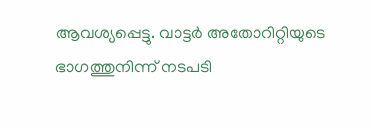ആവശ്യപ്പെട്ടു. വാട്ടർ അതോറിറ്റിയുടെ ഭാഗത്തുനിന്ന് നടപടി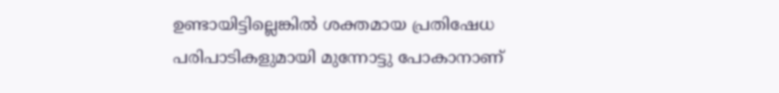ഉണ്ടായിട്ടില്ലെങ്കിൽ ശക്തമായ പ്രതിഷേധ പരിപാടികളുമായി മുന്നോട്ടു പോകാനാണ്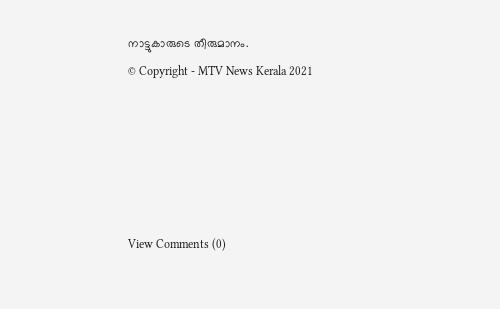നാട്ടുകാരുടെ തീരുമാനം.
© Copyright - MTV News Kerala 2021





View Comments (0)